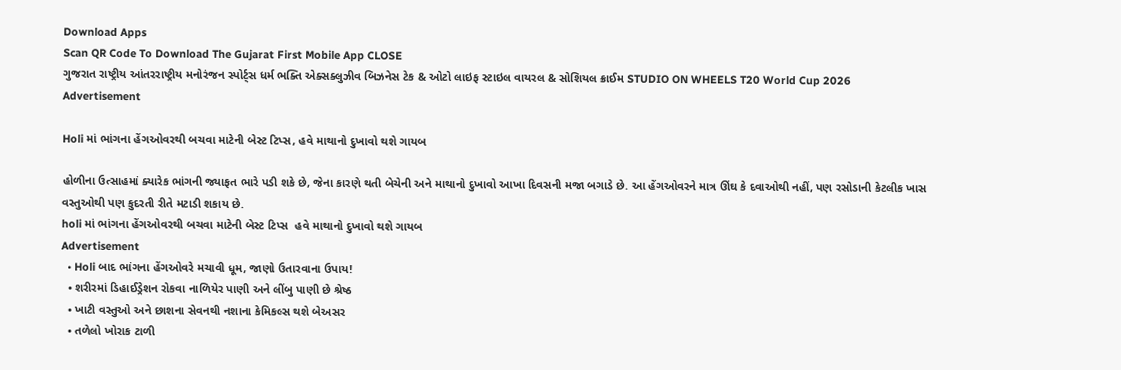Download Apps
Scan QR Code To Download The Gujarat First Mobile App CLOSE
ગુજરાત રાષ્ટ્રીય આંતરરાષ્ટ્રીય મનોરંજન સ્પોર્ટ્સ ધર્મ ભક્તિ એક્સક્લુઝીવ બિઝનેસ ટેક & ઓટો લાઇફ સ્ટાઇલ વાયરલ & સોશિયલ ક્રાઈમ STUDIO ON WHEELS T20 World Cup 2026
Advertisement

Holi માં ભાંગના હેંગઓવરથી બચવા માટેની બેસ્ટ ટિપ્સ, હવે માથાનો દુખાવો થશે ગાયબ

હોળીના ઉત્સાહમાં ક્યારેક ભાંગની જ્યાફત ભારે પડી શકે છે, જેના કારણે થતી બેચેની અને માથાનો દુખાવો આખા દિવસની મજા બગાડે છે. આ હેંગઓવરને માત્ર ઊંઘ કે દવાઓથી નહીં, પણ રસોડાની કેટલીક ખાસ વસ્તુઓથી પણ કુદરતી રીતે મટાડી શકાય છે.
holi માં ભાંગના હેંગઓવરથી બચવા માટેની બેસ્ટ ટિપ્સ  હવે માથાનો દુખાવો થશે ગાયબ
Advertisement
  • Holi બાદ ભાંગના હેંગઓવરે મચાવી ધૂમ, જાણો ઉતારવાના ઉપાય!
  • શરીરમાં ડિહાઈડ્રેશન રોકવા નાળિયેર પાણી અને લીંબુ પાણી છે શ્રેષ્ઠ
  • ખાટી વસ્તુઓ અને છાશના સેવનથી નશાના કેમિકલ્સ થશે બેઅસર
  • તળેલો ખોરાક ટાળી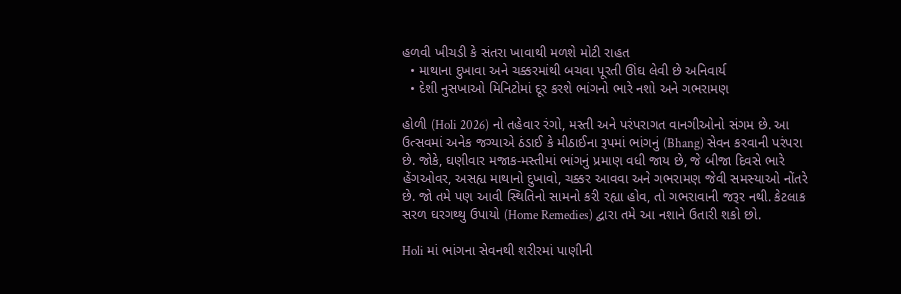હળવી ખીચડી કે સંતરા ખાવાથી મળશે મોટી રાહત
  • માથાના દુખાવા અને ચક્કરમાંથી બચવા પૂરતી ઊંઘ લેવી છે અનિવાર્ય
  • દેશી નુસખાઓ મિનિટોમાં દૂર કરશે ભાંગનો ભારે નશો અને ગભરામણ

હોળી (Holi 2026) નો તહેવાર રંગો, મસ્તી અને પરંપરાગત વાનગીઓનો સંગમ છે. આ ઉત્સવમાં અનેક જગ્યાએ ઠંડાઈ કે મીઠાઈના રૂપમાં ભાંગનું (Bhang) સેવન કરવાની પરંપરા છે. જોકે, ઘણીવાર મજાક-મસ્તીમાં ભાંગનું પ્રમાણ વધી જાય છે, જે બીજા દિવસે ભારે હેંગઓવર, અસહ્ય માથાનો દુખાવો, ચક્કર આવવા અને ગભરામણ જેવી સમસ્યાઓ નોંતરે છે. જો તમે પણ આવી સ્થિતિનો સામનો કરી રહ્યા હોવ, તો ગભરાવાની જરૂર નથી. કેટલાક સરળ ઘરગથ્થુ ઉપાયો (Home Remedies) દ્વારા તમે આ નશાને ઉતારી શકો છો.

Holi માં ભાંગના સેવનથી શરીરમાં પાણીની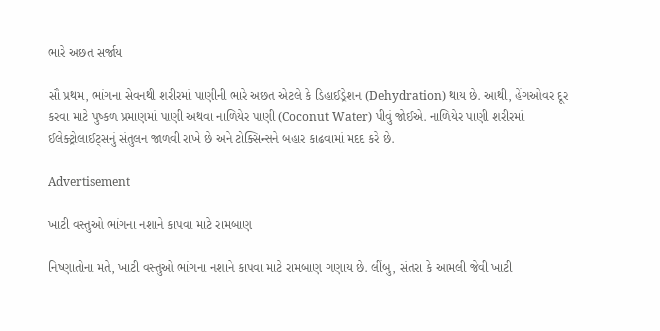ભારે અછત સર્જાય

સૌ પ્રથમ, ભાંગના સેવનથી શરીરમાં પાણીની ભારે અછત એટલે કે ડિહાઈડ્રેશન (Dehydration) થાય છે. આથી, હેંગઓવર દૂર કરવા માટે પુષ્કળ પ્રમાણમાં પાણી અથવા નાળિયેર પાણી (Coconut Water) પીવું જોઈએ. નાળિયેર પાણી શરીરમાં ઈલેક્ટ્રોલાઈટ્સનું સંતુલન જાળવી રાખે છે અને ટોક્સિન્સને બહાર કાઢવામાં મદદ કરે છે.

Advertisement

ખાટી વસ્તુઓ ભાંગના નશાને કાપવા માટે રામબાણ

નિષ્ણાતોના મતે, ખાટી વસ્તુઓ ભાંગના નશાને કાપવા માટે રામબાણ ગણાય છે. લીંબુ, સંતરા કે આમલી જેવી ખાટી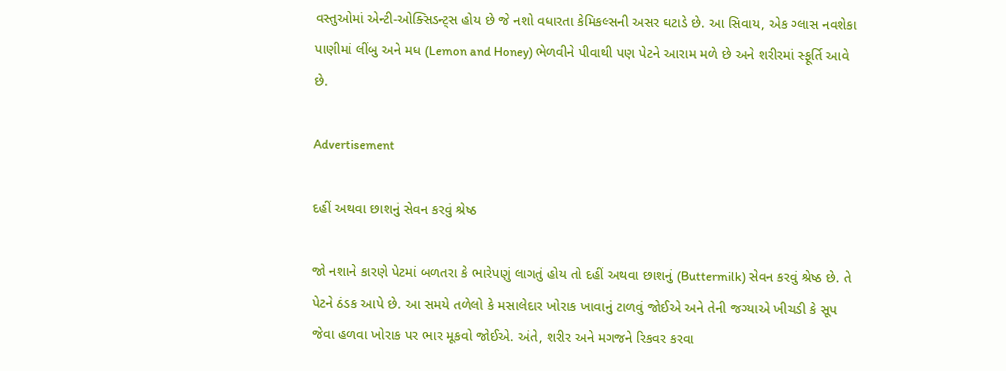વસ્તુઓમાં એન્ટી-ઓક્સિડન્ટ્સ હોય છે જે નશો વધારતા કેમિકલ્સની અસર ઘટાડે છે. આ સિવાય, એક ગ્લાસ નવશેકા પાણીમાં લીંબુ અને મધ (Lemon and Honey) ભેળવીને પીવાથી પણ પેટને આરામ મળે છે અને શરીરમાં સ્ફૂર્તિ આવે છે.

Advertisement

દહીં અથવા છાશનું સેવન કરવું શ્રેષ્ઠ

જો નશાને કારણે પેટમાં બળતરા કે ભારેપણું લાગતું હોય તો દહીં અથવા છાશનું (Buttermilk) સેવન કરવું શ્રેષ્ઠ છે. તે પેટને ઠંડક આપે છે. આ સમયે તળેલો કે મસાલેદાર ખોરાક ખાવાનું ટાળવું જોઈએ અને તેની જગ્યાએ ખીચડી કે સૂપ જેવા હળવા ખોરાક પર ભાર મૂકવો જોઈએ. અંતે, શરીર અને મગજને રિકવર કરવા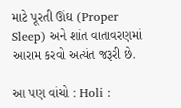માટે પૂરતી ઊંઘ (Proper Sleep) અને શાંત વાતાવરણમાં આરામ કરવો અત્યંત જરૂરી છે.

આ પણ વાંચો : Holi :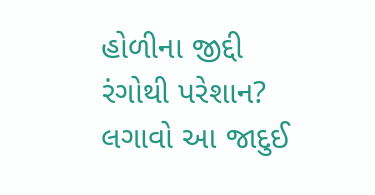હોળીના જીદ્દી રંગોથી પરેશાન? લગાવો આ જાદુઈ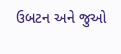ઉબટન અને જુઓ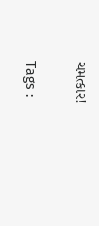ચમત્કાર!

Tags :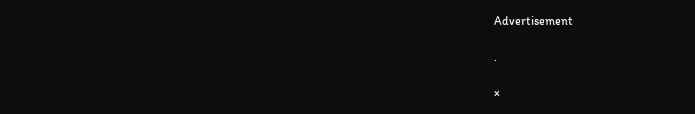Advertisement

.

×